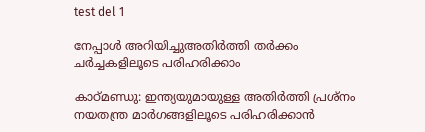test del 1

നേപ്പാൾ അറിയിച്ചുഅതിർത്തി തർക്കം ചർച്ചകളിലൂടെ പരിഹരിക്കാം

കാഠ്മണ്ഡു: ഇന്ത്യയുമായുള്ള അതിർത്തി പ്രശ്നം നയതന്ത്ര മാർഗങ്ങളിലൂടെ പരിഹരിക്കാൻ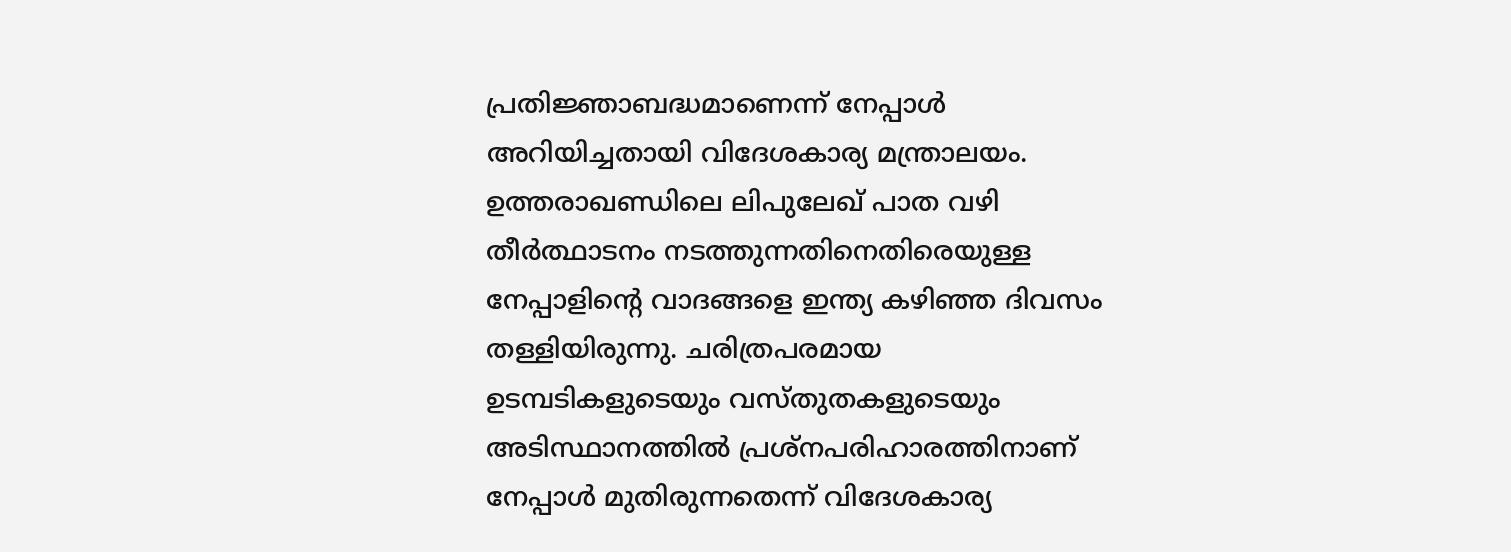പ്രതിജ്ഞാബദ്ധമാണെന്ന് നേപ്പാൾ അറിയിച്ചതായി വിദേശകാര്യ മന്ത്രാലയം. ഉത്തരാഖണ്ഡിലെ ലിപുലേഖ് പാത വഴി തീർത്ഥാടനം നടത്തുന്നതിനെതിരെയുള്ള നേപ്പാളിന്റെ വാദങ്ങളെ ഇന്ത്യ കഴിഞ്ഞ ദിവസം തള്ളിയിരുന്നു. ചരിത്രപരമായ ഉടമ്പടികളുടെയും വസ്തുതകളുടെയും അടിസ്ഥാനത്തിൽ പ്രശ്നപരിഹാരത്തിനാണ് നേപ്പാൾ മുതിരുന്നതെന്ന് വിദേശകാര്യ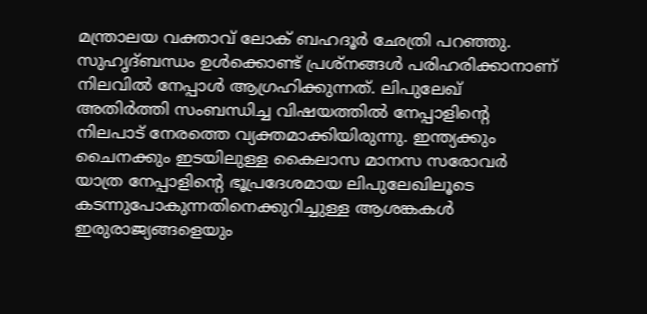മന്ത്രാലയ വക്താവ് ലോക് ബഹദൂർ ഛേത്രി പറഞ്ഞു.
സുഹൃദ്ബന്ധം ഉൾക്കൊണ്ട് പ്രശ്നങ്ങൾ പരിഹരിക്കാനാണ് നിലവിൽ നേപ്പാൾ ആഗ്രഹിക്കുന്നത്. ലിപുലേഖ് അതിർത്തി സംബന്ധിച്ച വിഷയത്തിൽ നേപ്പാളിന്റെ നിലപാട് നേരത്തെ വ്യക്തമാക്കിയിരുന്നു. ഇന്ത്യക്കും ചൈനക്കും ഇടയിലുള്ള കൈലാസ മാനസ സരോവർ യാത്ര നേപ്പാളിന്റെ ഭൂപ്രദേശമായ ലിപുലേഖിലൂടെ കടന്നുപോകുന്നതിനെക്കുറിച്ചുള്ള ആശങ്കകൾ ഇരുരാജ്യങ്ങളെയും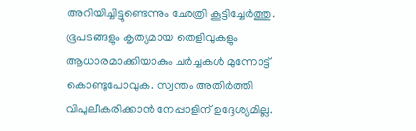അറിയിച്ചിട്ടുണ്ടെന്നും ഛേത്രി കൂട്ടിച്ചേർത്തു. ഭൂപടങ്ങളും കൃത്യമായ തെളിവുകളും ആധാരമാക്കിയാകും ചർച്ചകൾ മുന്നോട്ട് കൊണ്ടുപോവുക. സ്വന്തം അതിർത്തി വിപുലീകരിക്കാൻ നേപ്പാളിന് ഉദ്ദേശ്യമില്ല.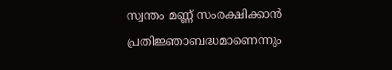സ്വന്തം മണ്ണ് സംരക്ഷിക്കാൻ പ്രതിജ്ഞാബദ്ധമാണെന്നും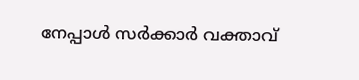നേപ്പാൾ സർക്കാർ വക്താവ്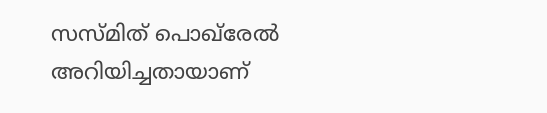സസ്മിത് പൊഖ്‌രേൽ അറിയിച്ചതായാണ്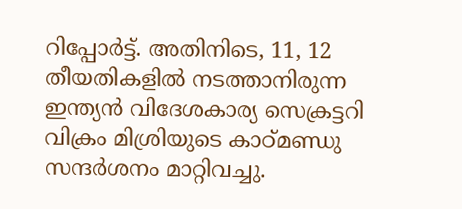റിപ്പോർട്ട്. അതിനിടെ, 11, 12 തീയതികളിൽ നടത്താനിരുന്ന ഇന്ത്യൻ വിദേശകാര്യ സെക്രട്ടറി വിക്രം മിശ്രിയുടെ കാഠ്മണ്ഡു സന്ദർശനം മാറ്റിവച്ചു.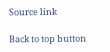Source link

Back to top button